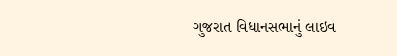ગુજરાત વિધાનસભાનું લાઇવ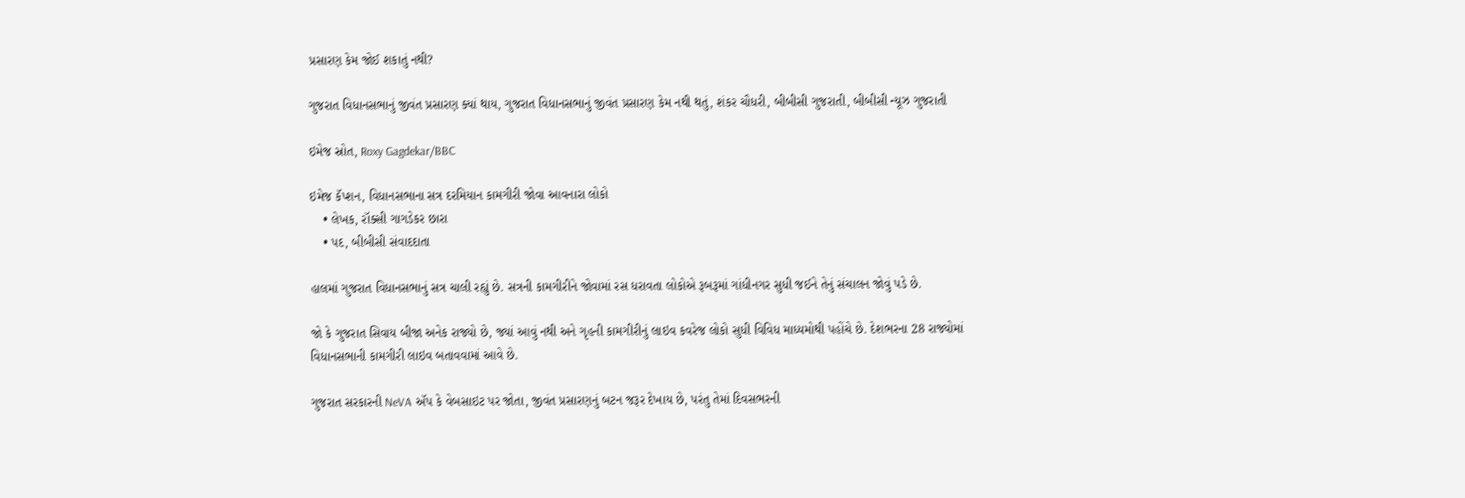પ્રસારણ કેમ જોઈ શકાતું નથી?

ગુજરાત વિધાનસભાનું જીવંત પ્રસારણ ક્યાં થાય, ગુજરાત વિધાનસભાનું જીવંત પ્રસારણ કેમ નથી થતું, શંકર ચૌધરી, બીબીસી ગુજરાતી, બીબીસી ન્યૂઝ ગુજરાતી

ઇમેજ સ્રોત, Roxy Gagdekar/BBC

ઇમેજ કૅપ્શન, વિધાનસભાના સત્ર દરમિયાન કામગીરી જોવા આવનારા લોકો
    • લેખક, રૉક્સી ગાગડેકર છારા
    • પદ, બીબીસી સંવાદદાતા

હાલમાં ગુજરાત વિધાનસભાનું સત્ર ચાલી રહ્યું છે. સત્રની કામગીરીને જોવામાં રસ ધરાવતા લોકોએ રૂબરૂમાં ગાંધીનગર સુધી જઈને તેનું સંચાલન જોવું પડે છે.

જો કે ગુજરાત સિવાય બીજા અનેક રાજ્યો છે, જ્યાં આવું નથી અને ગૃહની કામગીરીનું લાઇવ કવરેજ લોકો સુધી વિવિધ માધ્યમોથી પહોંચે છે. દેશભરના 28 રાજ્યોમાં વિધાનસભાની કામગીરી લાઇવ બતાવવામાં આવે છે.

ગુજરાત સરકારની NeVA ઍપ કે વેબસાઇટ પર જોતા, જીવંત પ્રસારણનું બટન જરૂર દેખાય છે, પરંતુ તેમાં દિવસભરની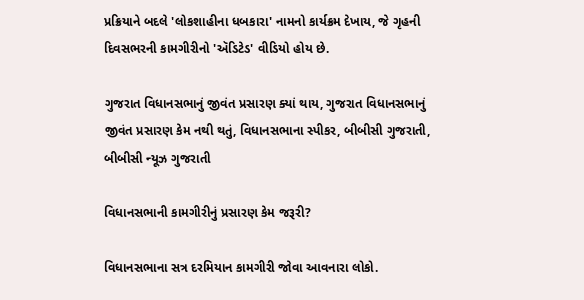પ્રક્રિયાને બદલે 'લોકશાહીના ધબકારા' નામનો કાર્યક્રમ દેખાય, જે ગૃહની દિવસભરની કામગીરીનો 'ઍડિટેડ' વીડિયો હોય છે.

ગુજરાત વિધાનસભાનું જીવંત પ્રસારણ ક્યાં થાય, ગુજરાત વિધાનસભાનું જીવંત પ્રસારણ કેમ નથી થતું, વિધાનસભાના સ્પીકર, બીબીસી ગુજરાતી, બીબીસી ન્યૂઝ ગુજરાતી

વિધાનસભાની કામગીરીનું પ્રસારણ કેમ જરૂરી?

વિધાનસભાના સત્ર દરમિયાન કામગીરી જોવા આવનારા લોકો.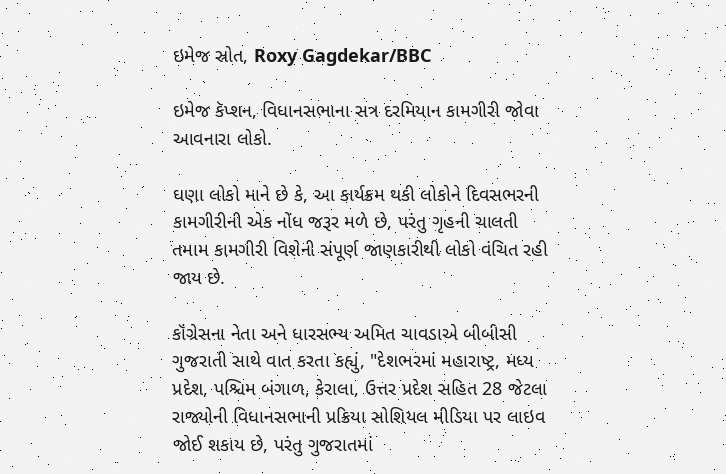ઇમેજ સ્રોત, Roxy Gagdekar/BBC

ઇમેજ કૅપ્શન, વિધાનસભાના સત્ર દરમિયાન કામગીરી જોવા આવનારા લોકો.

ઘણા લોકો માને છે કે, આ કાર્યક્રમ થકી લોકોને દિવસભરની કામગીરીની એક નોંધ જરૂર મળે છે, પરંતુ ગૃહની ચાલતી તમામ કામગીરી વિશેની સંપૂર્ણ જાણકારીથી લોકો વંચિત રહી જાય છે.

કૉંગ્રેસના નેતા અને ધારસભ્ય અમિત ચાવડાએ બીબીસી ગુજરાતી સાથે વાત કરતા કહ્યું, "દેશભરમાં મહારાષ્ટ્ર, મધ્ય પ્રદેશ, પશ્ચિમ બંગાળ, કેરાલા, ઉત્તર પ્રદેશ સહિત 28 જેટલા રાજ્યોની વિધાનસભાની પ્રક્રિયા સોશિયલ મીડિયા પર લાઇવ જોઈ શકાય છે, પરંતુ ગુજરાતમાં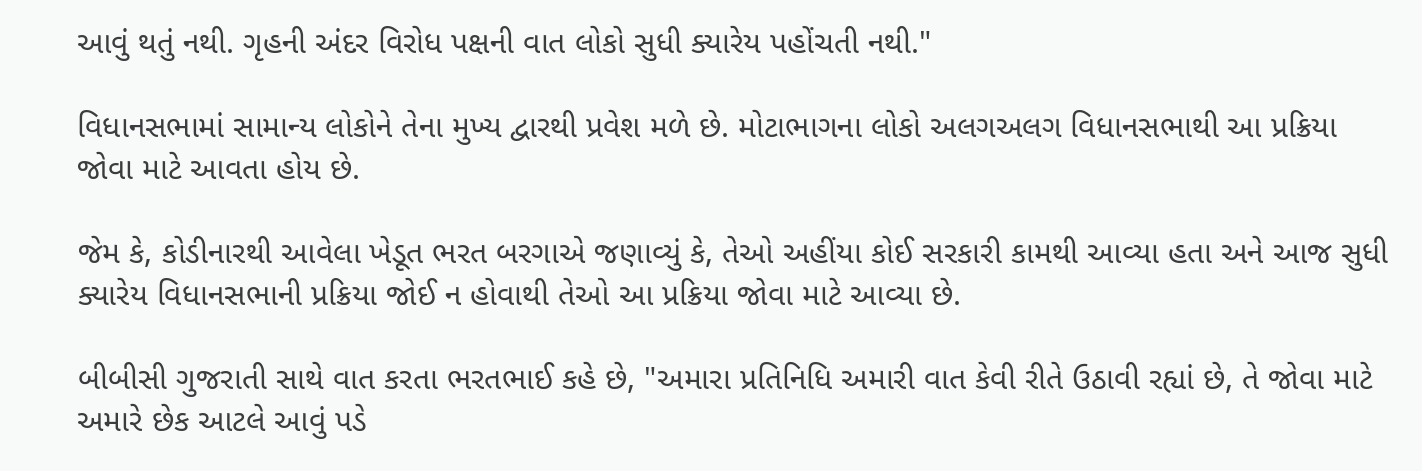આવું થતું નથી. ગૃહની અંદર વિરોધ પક્ષની વાત લોકો સુધી ક્યારેય પહોંચતી નથી."

વિધાનસભામાં સામાન્ય લોકોને તેના મુખ્ય દ્વારથી પ્રવેશ મળે છે. મોટાભાગના લોકો અલગઅલગ વિધાનસભાથી આ પ્રક્રિયા જોવા માટે આવતા હોય છે.

જેમ કે, કોડીનારથી આવેલા ખેડૂત ભરત બરગાએ જણાવ્યું કે, તેઓ અહીંયા કોઈ સરકારી કામથી આવ્યા હતા અને આજ સુધી ક્યારેય વિધાનસભાની પ્રક્રિયા જોઈ ન હોવાથી તેઓ આ પ્રક્રિયા જોવા માટે આવ્યા છે.

બીબીસી ગુજરાતી સાથે વાત કરતા ભરતભાઈ કહે છે, "અમારા પ્રતિનિધિ અમારી વાત કેવી રીતે ઉઠાવી રહ્યાં છે, તે જોવા માટે અમારે છેક આટલે આવું પડે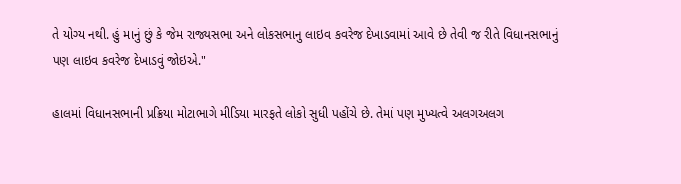તે યોગ્ય નથી. હું માનું છું કે જેમ રાજ્યસભા અને લોકસભાનુ લાઇવ કવરેજ દેખાડવામાં આવે છે તેવી જ રીતે વિધાનસભાનું પણ લાઇવ કવરેજ દેખાડવું જોઇએ."

હાલમાં વિધાનસભાની પ્રક્રિયા મોટાભાગે મીડિયા મારફતે લોકો સુધી પહોંચે છે. તેમાં પણ મુખ્યત્વે અલગઅલગ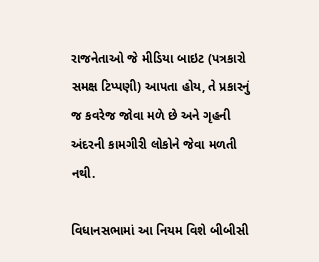રાજનેતાઓ જે મીડિયા બાઇટ (પત્રકારો સમક્ષ ટિપ્પણી) આપતા હોય, તે પ્રકારનું જ કવરેજ જોવા મળે છે અને ગૃહની અંદરની કામગીરી લોકોને જેવા મળતી નથી.

વિધાનસભામાં આ નિયમ વિશે બીબીસી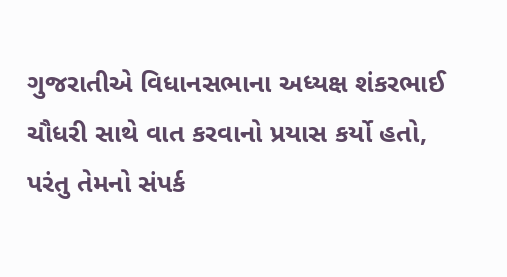ગુજરાતીએ વિધાનસભાના અધ્યક્ષ શંકરભાઈ ચૌધરી સાથે વાત કરવાનો પ્રયાસ કર્યો હતો, પરંતુ તેમનો સંપર્ક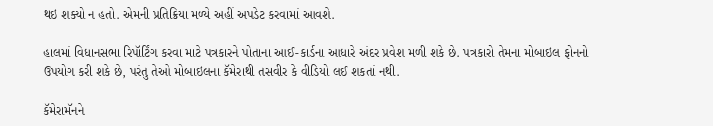થઇ શક્યો ન હતો. એમની પ્રતિક્રિયા મળ્યે અહીં અપડેટ કરવામાં આવશે.

હાલમાં વિધાનસભા રિપૉર્ટિંગ કરવા માટે પત્રકારને પોતાના આઈ-કાર્ડના આધારે અંદર પ્રવેશ મળી શકે છે. પત્રકારો તેમના મોબાઇલ ફોનનો ઉપયોગ કરી શકે છે, પરંતુ તેઓ મોબાઇલના કૅમેરાથી તસવીર કે વીડિયો લઈ શકતાં નથી.

કૅમેરામૅનને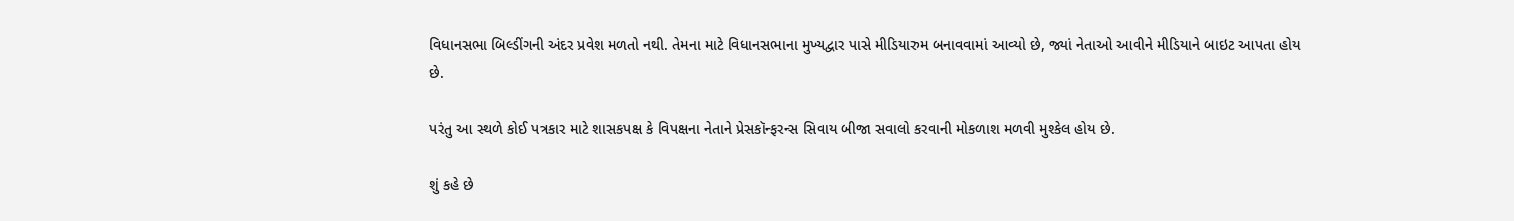વિધાનસભા બિલ્ડીંગની અંદર પ્રવેશ મળતો નથી. તેમના માટે વિધાનસભાના મુખ્યદ્વાર પાસે મીડિયારુમ બનાવવામાં આવ્યો છે, જ્યાં નેતાઓ આવીને મીડિયાને બાઇટ આપતા હોય છે.

પરંતુ આ સ્થળે કોઈ પત્રકાર માટે શાસકપક્ષ કે વિપક્ષના નેતાને પ્રેસકૉન્ફરન્સ સિવાય બીજા સવાલો કરવાની મોકળાશ મળવી મુશ્કેલ હોય છે.

શું કહે છે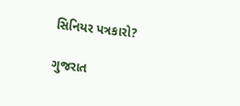સિનિયર પત્રકારો?

ગુજરાત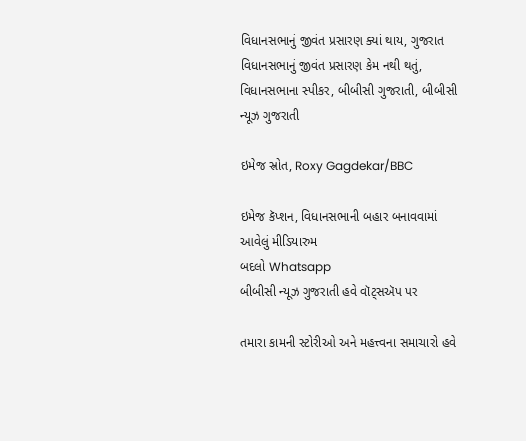વિધાનસભાનું જીવંત પ્રસારણ ક્યાં થાય, ગુજરાત વિધાનસભાનું જીવંત પ્રસારણ કેમ નથી થતું, વિધાનસભાના સ્પીકર, બીબીસી ગુજરાતી, બીબીસી ન્યૂઝ ગુજરાતી

ઇમેજ સ્રોત, Roxy Gagdekar/BBC

ઇમેજ કૅપ્શન, વિધાનસભાની બહાર બનાવવામાં આવેલું મીડિયારુમ
બદલો Whatsapp
બીબીસી ન્યૂઝ ગુજરાતી હવે વૉટ્સઍપ પર

તમારા કામની સ્ટોરીઓ અને મહત્ત્વના સમાચારો હવે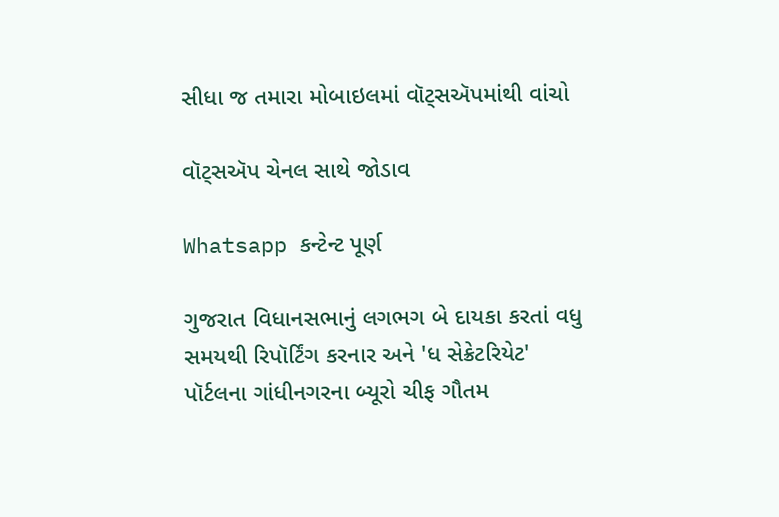સીધા જ તમારા મોબાઇલમાં વૉટ્સઍપમાંથી વાંચો

વૉટ્સઍપ ચેનલ સાથે જોડાવ

Whatsapp કન્ટેન્ટ પૂર્ણ

ગુજરાત વિધાનસભાનું લગભગ બે દાયકા કરતાં વધુ સમયથી રિપૉર્ટિંગ કરનાર અને 'ધ સેક્રેટરિયેટ' પૉર્ટલના ગાંધીનગરના બ્યૂરો ચીફ ગૌતમ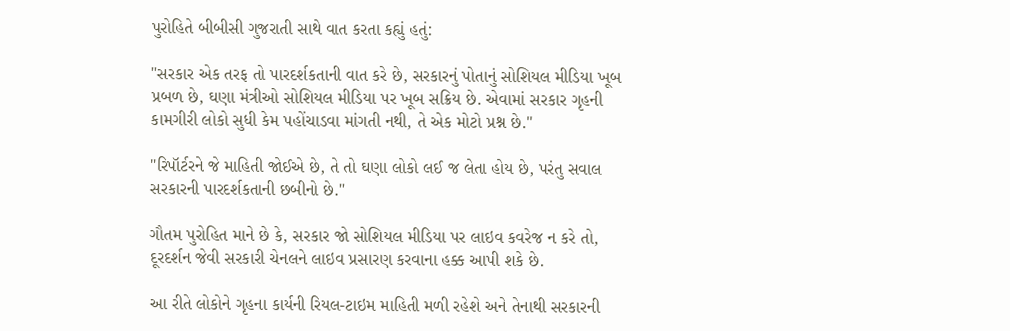પુરોહિતે બીબીસી ગુજરાતી સાથે વાત કરતા કહ્યું હતું:

"સરકાર એક તરફ તો પારદર્શકતાની વાત કરે છે, સરકારનું પોતાનું સોશિયલ મીડિયા ખૂબ પ્રબળ છે, ઘણા મંત્રીઓ સોશિયલ મીડિયા પર ખૂબ સક્રિય છે. એવામાં સરકાર ગૃહની કામગીરી લોકો સુધી કેમ પહોંચાડવા માંગતી નથી, તે એક મોટો પ્રશ્ન છે."

"રિપૉર્ટરને જે માહિતી જોઈએ છે, તે તો ઘણા લોકો લઈ જ લેતા હોય છે, પરંતુ સવાલ સરકારની પારદર્શકતાની છબીનો છે."

ગૌતમ પુરોહિત માને છે કે, સરકાર જો સોશિયલ મીડિયા પર લાઇવ કવરેજ ન કરે તો, દૂરદર્શન જેવી સરકારી ચેનલને લાઇવ પ્રસારણ કરવાના હક્ક આપી શકે છે.

આ રીતે લોકોને ગૃહના કાર્યની રિયલ-ટાઇમ માહિતી મળી રહેશે અને તેનાથી સરકારની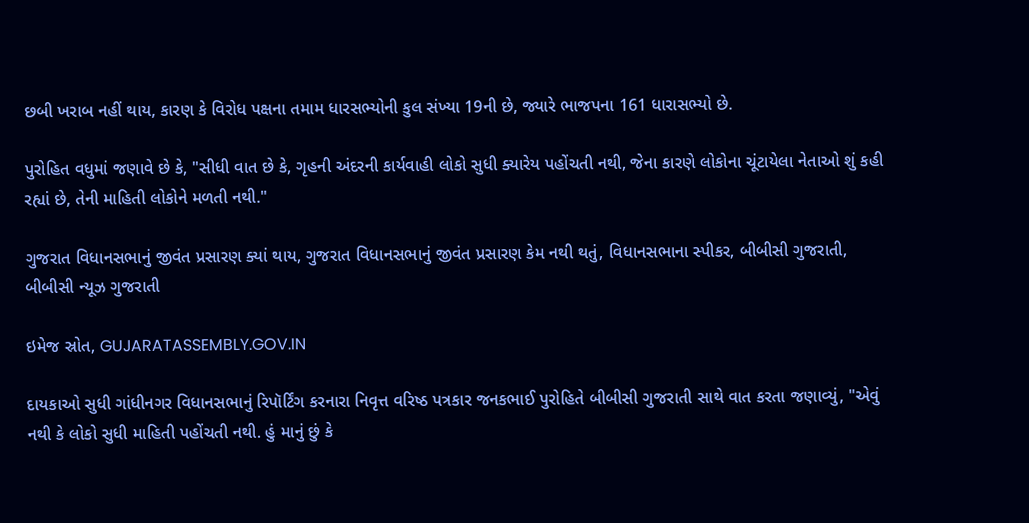છબી ખરાબ નહીં થાય, કારણ કે વિરોધ પક્ષના તમામ ધારસભ્યોની કુલ સંખ્યા 19ની છે, જ્યારે ભાજપના 161 ધારાસભ્યો છે.

પુરોહિત વધુમાં જણાવે છે કે, "સીધી વાત છે કે, ગૃહની અંદરની કાર્યવાહી લોકો સુધી ક્યારેય પહોંચતી નથી, જેના કારણે લોકોના ચૂંટાયેલા નેતાઓ શું કહી રહ્યાં છે, તેની માહિતી લોકોને મળતી નથી."

ગુજરાત વિધાનસભાનું જીવંત પ્રસારણ ક્યાં થાય, ગુજરાત વિધાનસભાનું જીવંત પ્રસારણ કેમ નથી થતું, વિધાનસભાના સ્પીકર, બીબીસી ગુજરાતી, બીબીસી ન્યૂઝ ગુજરાતી

ઇમેજ સ્રોત, GUJARATASSEMBLY.GOV.IN

દાયકાઓ સુધી ગાંધીનગર વિધાનસભાનું રિપૉર્ટિંગ કરનારા નિવૃત્ત વરિષ્ઠ પત્રકાર જનકભાઈ પુરોહિતે બીબીસી ગુજરાતી સાથે વાત કરતા જણાવ્યું, "એવું નથી કે લોકો સુધી માહિતી પહોંચતી નથી. હું માનું છું કે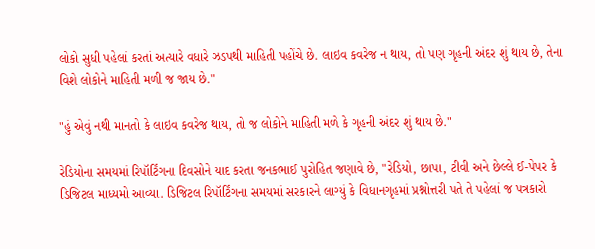લોકો સુધી પહેલાં કરતાં અત્યારે વધારે ઝડપથી માહિતી પહોંચે છે. લાઇવ કવરેજ ન થાય, તો પણ ગૃહની અંદર શું થાય છે, તેના વિશે લોકોને માહિતી મળી જ જાય છે."

"હું એવું નથી માનતો કે લાઇવ કવરેજ થાય, તો જ લોકોને માહિતી મળે કે ગૃહની અંદર શું થાય છે."

રેડિયોના સમયમાં રિપૉર્ટિંગના દિવસોને યાદ કરતા જનકભાઈ પુરોહિત જણાવે છે, "રેડિયો, છાપા, ટીવી અને છેલ્લે ઈ-પેપર કે ડિજિટલ માધ્યમો આવ્યા. ડિજિટલ રિપૉર્ટિંગના સમયમાં સરકારને લાગ્યું કે વિધાનગૃહમાં પ્રશ્નોત્તરી પતે તે પહેલાં જ પત્રકારો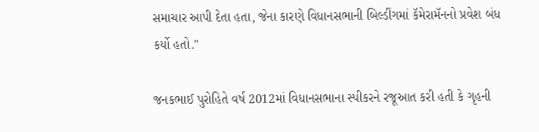સમાચાર આપી દેતા હતા, જેના કારણે વિધાનસભાની બિલ્ડીંગમાં કૅમેરામૅનનો પ્રવેશ બંધ કર્યો હતો."

જનકભાઈ પુરોહિતે વર્ષ 2012માં વિધાનસભાના સ્પીકરને રજૂઆત કરી હતી કે ગૃહની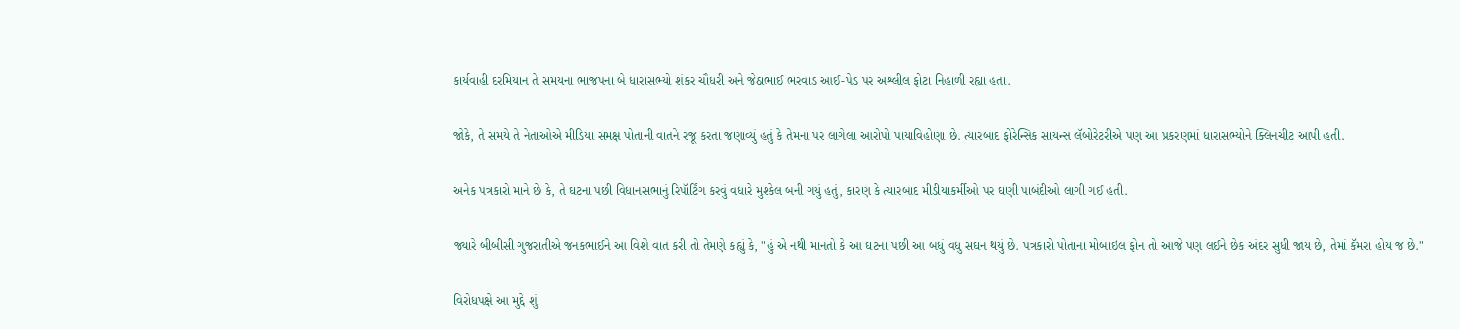કાર્યવાહી દરમિયાન તે સમયના ભાજપના બે ધારાસભ્યો શંકર ચૌધરી અને જેઠાભાઈ ભરવાડ આઈ-પેડ પર અશ્લીલ ફોટા નિહાળી રહ્યા હતા.

જોકે, તે સમયે તે નેતાઓએ મીડિયા સમક્ષ પોતાની વાતને રજૂ કરતા જણાવ્યું હતું કે તેમના પર લાગેલા આરોપો પાયાવિહોણા છે. ત્યારબાદ ફોરેન્સિક સાયન્સ લૅબોરેટરીએ પણ આ પ્રકરણમાં ધારાસભ્યોને ક્લિનચીટ આપી હતી.

અનેક પત્રકારો માને છે કે, તે ઘટના પછી વિધાનસભાનું રિપૉર્ટિંગ કરવું વધારે મુશ્કેલ બની ગયું હતું, કારણ કે ત્યારબાદ મીડીયાકર્મીઓ પર ઘણી પાબંદીઓ લાગી ગઈ હતી.

જ્યારે બીબીસી ગુજરાતીએ જનકભાઈને આ વિશે વાત કરી તો તેમણે કહ્યું કે, "હું એ નથી માનતો કે આ ઘટના પછી આ બધું વધુ સઘન થયું છે. પત્રકારો પોતાના મોબાઇલ ફોન તો આજે પણ લઈને છેક અંદર સુધી જાય છે, તેમાં કૅમરા હોય જ છે."

વિરોધપક્ષે આ મુદ્દે શું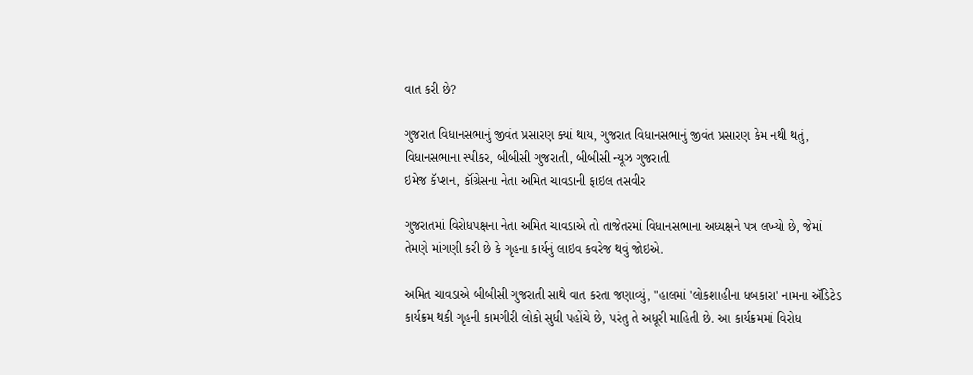વાત કરી છે?

ગુજરાત વિધાનસભાનું જીવંત પ્રસારણ ક્યાં થાય, ગુજરાત વિધાનસભાનું જીવંત પ્રસારણ કેમ નથી થતું, વિધાનસભાના સ્પીકર, બીબીસી ગુજરાતી, બીબીસી ન્યૂઝ ગુજરાતી
ઇમેજ કૅપ્શન, કૉંગ્રેસના નેતા અમિત ચાવડાની ફાઇલ તસવીર

ગુજરાતમાં વિરોધપક્ષના નેતા અમિત ચાવડાએ તો તાજેતરમાં વિધાનસભાના અધ્યક્ષને પત્ર લખ્યો છે, જેમાં તેમણે માંગણી કરી છે કે ગૃહના કાર્યનું લાઇવ કવરેજ થવું જોઇએ.

અમિત ચાવડાએ બીબીસી ગુજરાતી સાથે વાત કરતા જણાવ્યું, "હાલમાં 'લોકશાહીના ધબકારા' નામના ઍડિટેડ કાર્યક્રમ થકી ગૃહની કામગીરી લોકો સુધી પહોંચે છે, પરંતુ તે અધૂરી માહિતી છે. આ કાર્યક્રમમાં વિરોધ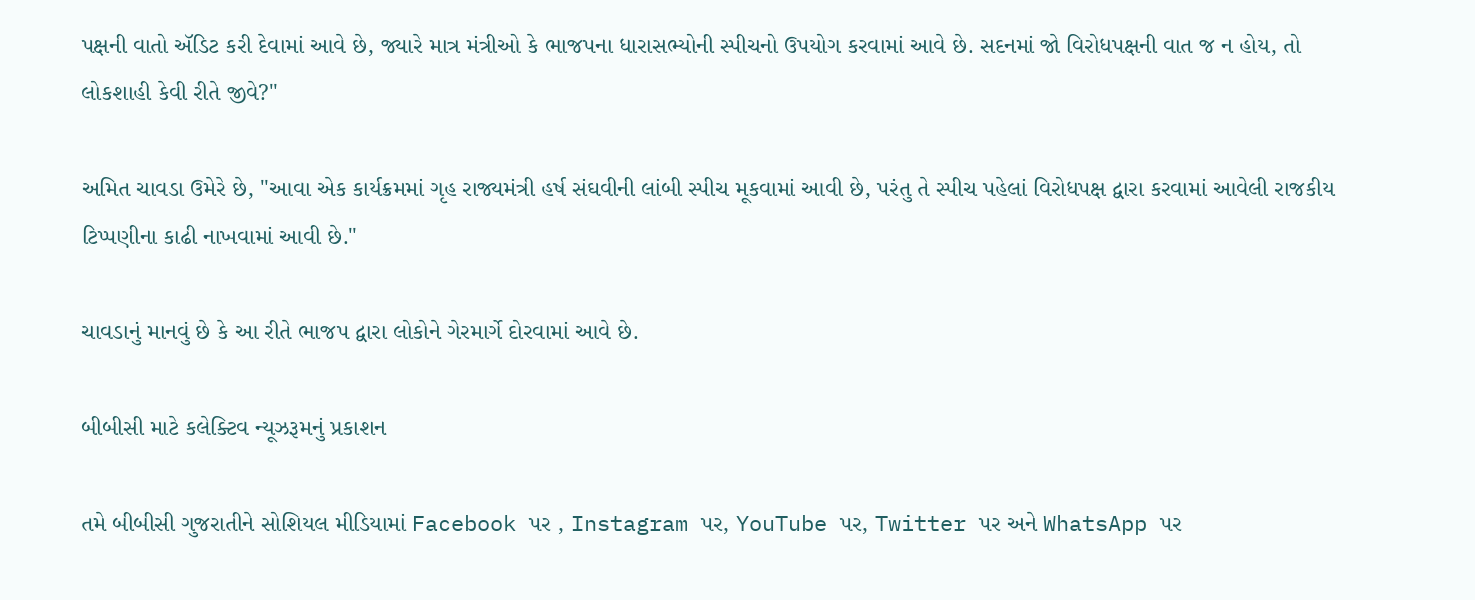પક્ષની વાતો ઍડિટ કરી દેવામાં આવે છે, જ્યારે માત્ર મંત્રીઓ કે ભાજપના ધારાસભ્યોની સ્પીચનો ઉપયોગ કરવામાં આવે છે. સદનમાં જો વિરોધપક્ષની વાત જ ન હોય, તો લોકશાહી કેવી રીતે જીવે?"

અમિત ચાવડા ઉમેરે છે, "આવા એક કાર્યક્રમમાં ગૃહ રાજ્યમંત્રી હર્ષ સંઘવીની લાંબી સ્પીચ મૂકવામાં આવી છે, પરંતુ તે સ્પીચ પહેલાં વિરોધપક્ષ દ્વારા કરવામાં આવેલી રાજકીય ટિપ્પણીના કાઢી નાખવામાં આવી છે."

ચાવડાનું માનવું છે કે આ રીતે ભાજપ દ્વારા લોકોને ગેરમાર્ગે દોરવામાં આવે છે.

બીબીસી માટે કલેક્ટિવ ન્યૂઝરૂમનું પ્રકાશન

તમે બીબીસી ગુજરાતીને સોશિયલ મીડિયામાં Facebook પર , Instagram પર, YouTube પર, Twitter પર અને WhatsApp પર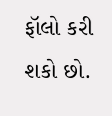ફૉલો કરી શકો છો.